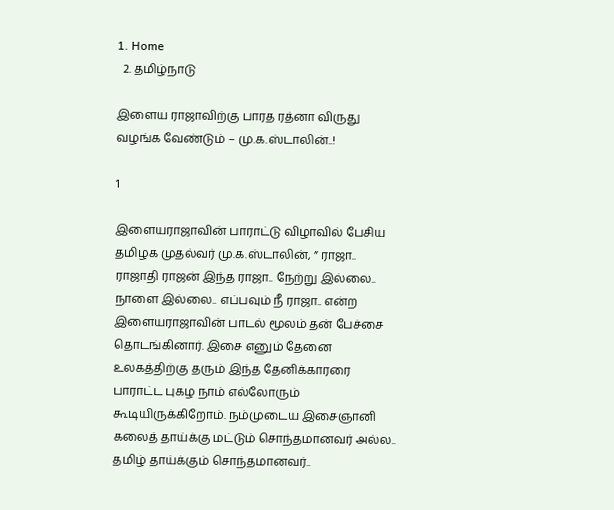1. Home
  2. தமிழ்நாடு

இளைய ராஜாவிற்கு பாரத ரத்னா விருது வழங்க வேண்டும் – மு.க.ஸ்டாலின்..!

1

இளையராஜாவின் பாராட்டு விழாவில் பேசிய தமிழக முதல்வர் மு.க.ஸ்டாலின், ” ராஜா.. ராஜாதி ராஜன் இந்த ராஜா.. நேற்று இல்லை.. நாளை இல்லை.. எப்பவும் நீ ராஜா.. என்ற இளையராஜாவின் பாடல் மூலம் தன் பேச்சை தொடங்கினார். இசை எனும் தேனை உலகத்திற்கு தரும் இந்த தேனிக்காரரை பாராட்ட புகழ நாம் எல்லோரும் கூடியிருக்கிறோம். நம்முடைய இசைஞானி கலைத் தாய்க்கு மட்டும் சொந்தமானவர் அல்ல.. தமிழ் தாய்க்கும் சொந்தமானவர்..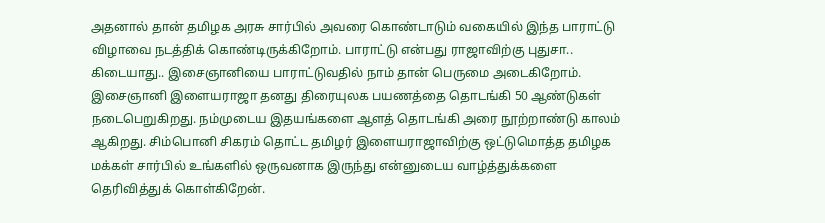அதனால் தான் தமிழக அரசு சார்பில் அவரை கொண்டாடும் வகையில் இந்த பாராட்டு விழாவை நடத்திக் கொண்டிருக்கிறோம். பாராட்டு என்பது ராஜாவிற்கு புதுசா.. கிடையாது.. இசைஞானியை பாராட்டுவதில் நாம் தான் பெருமை அடைகிறோம். இசைஞானி இளையராஜா தனது திரையுலக பயணத்தை தொடங்கி 50 ஆண்டுகள் நடைபெறுகிறது. நம்முடைய இதயங்களை ஆளத் தொடங்கி அரை நூற்றாண்டு காலம் ஆகிறது. சிம்பொனி சிகரம் தொட்ட தமிழர் இளையராஜாவிற்கு ஒட்டுமொத்த தமிழக மக்கள் சார்பில் உங்களில் ஒருவனாக இருந்து என்னுடைய வாழ்த்துக்களை தெரிவித்துக் கொள்கிறேன்.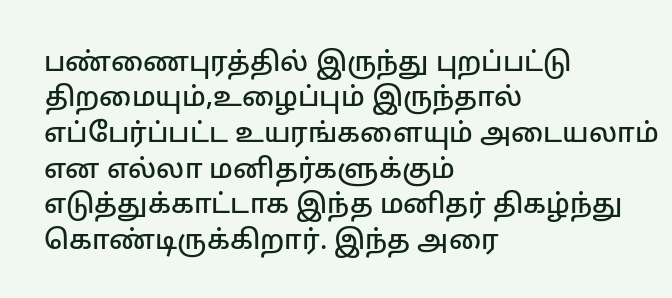பண்ணைபுரத்தில் இருந்து புறப்பட்டு திறமையும்,உழைப்பும் இருந்தால் எப்பேர்ப்பட்ட உயரங்களையும் அடையலாம் என எல்லா மனிதர்களுக்கும் எடுத்துக்காட்டாக இந்த மனிதர் திகழ்ந்து கொண்டிருக்கிறார். இந்த அரை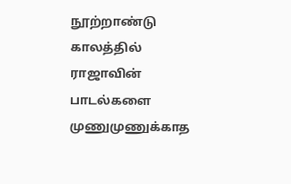நூற்றாண்டு காலத்தில் ராஜாவின் பாடல்களை முணுமுணுக்காத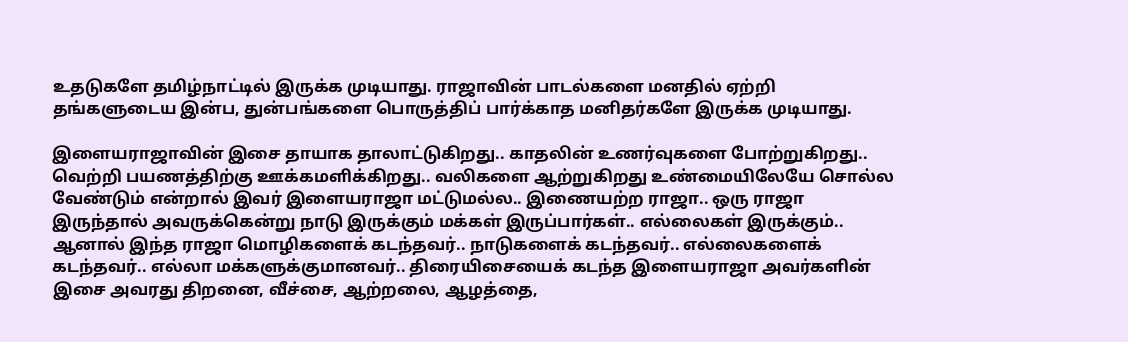உதடுகளே தமிழ்நாட்டில் இருக்க முடியாது. ராஜாவின் பாடல்களை மனதில் ஏற்றி தங்களுடைய இன்ப, துன்பங்களை பொருத்திப் பார்க்காத மனிதர்களே இருக்க முடியாது.

இளையராஜாவின் இசை தாயாக தாலாட்டுகிறது.. காதலின் உணர்வுகளை போற்றுகிறது.. வெற்றி பயணத்திற்கு ஊக்கமளிக்கிறது.. வலிகளை ஆற்றுகிறது உண்மையிலேயே சொல்ல வேண்டும் என்றால் இவர் இளையராஜா மட்டுமல்ல.. இணையற்ற ராஜா.. ஒரு ராஜா இருந்தால் அவருக்கென்று நாடு இருக்கும் மக்கள் இருப்பார்கள்.. எல்லைகள் இருக்கும்.. ஆனால் இந்த ராஜா மொழிகளைக் கடந்தவர்.. நாடுகளைக் கடந்தவர்.. எல்லைகளைக் கடந்தவர்.. எல்லா மக்களுக்குமானவர்.. திரையிசையைக் கடந்த இளையராஜா அவர்களின் இசை அவரது திறனை, வீச்சை, ஆற்றலை, ஆழத்தை,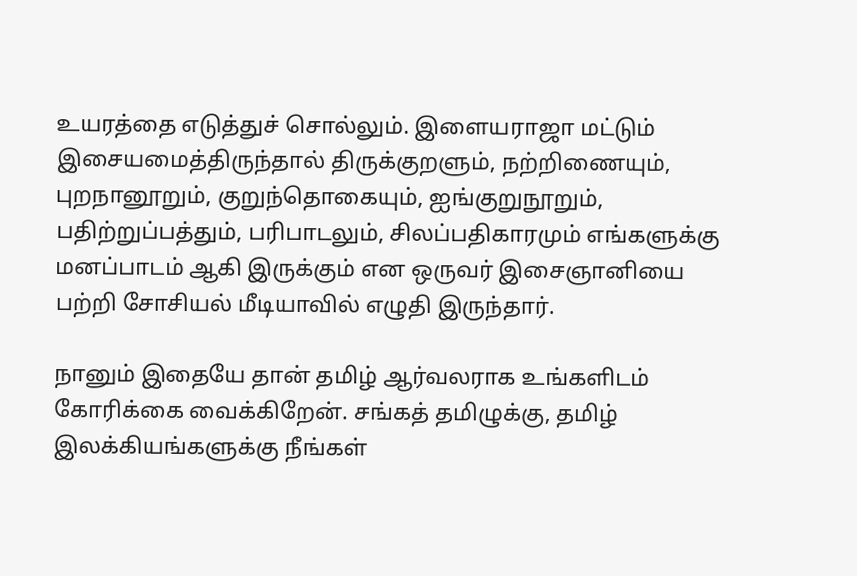உயரத்தை எடுத்துச் சொல்லும். இளையராஜா மட்டும் இசையமைத்திருந்தால் திருக்குறளும், நற்றிணையும், புறநானூறும், குறுந்தொகையும், ஐங்குறுநூறும், பதிற்றுப்பத்தும், பரிபாடலும், சிலப்பதிகாரமும் எங்களுக்கு மனப்பாடம் ஆகி இருக்கும் என ஒருவர் இசைஞானியை பற்றி சோசியல் மீடியாவில் எழுதி இருந்தார்.

நானும் இதையே தான் தமிழ் ஆர்வலராக உங்களிடம் கோரிக்கை வைக்கிறேன். சங்கத் தமிழுக்கு, தமிழ் இலக்கியங்களுக்கு நீங்கள்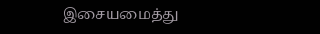இசையமைத்து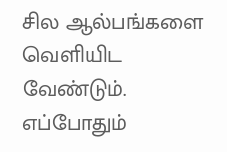சில ஆல்பங்களை வெளியிட வேண்டும். எப்போதும்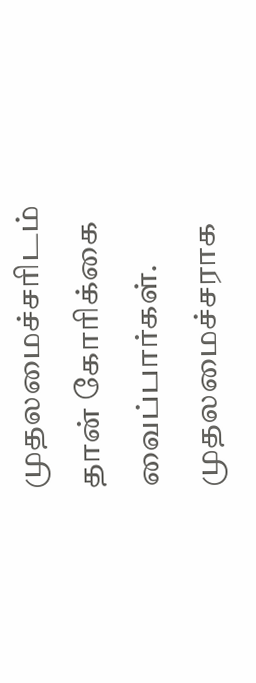முதலமைச்சரிடம் தான் கோரிக்கை வைப்பார்கள். முதலமைச்சராக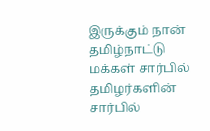இருக்கும் நான் தமிழ்நாட்டு மக்கள் சார்பில் தமிழர்களின் சார்பில்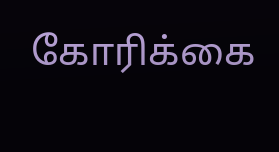கோரிக்கை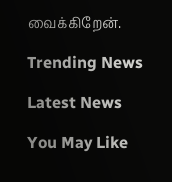வைக்கிறேன்.

Trending News

Latest News

You May Like